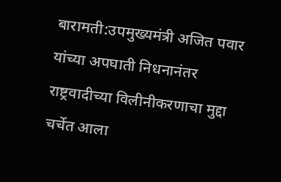बारामती:उपमुख्यमंत्री अजित पवार यांच्या अपघाती निधनानंतर राष्ट्रवादीच्या विलीनीकरणाचा मुद्दा चर्चेत आला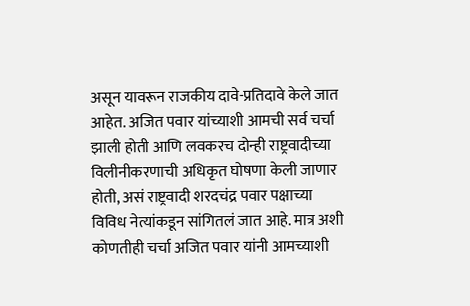असून यावरून राजकीय दावे-प्रतिदावे केले जात आहेत. अजित पवार यांच्याशी आमची सर्व चर्चा झाली होती आणि लवकरच दोन्ही राष्ट्रवादीच्या विलीनीकरणाची अधिकृत घोषणा केली जाणार होती, असं राष्ट्रवादी शरदचंद्र पवार पक्षाच्या विविध नेत्यांकडून सांगितलं जात आहे. मात्र अशी कोणतीही चर्चा अजित पवार यांनी आमच्याशी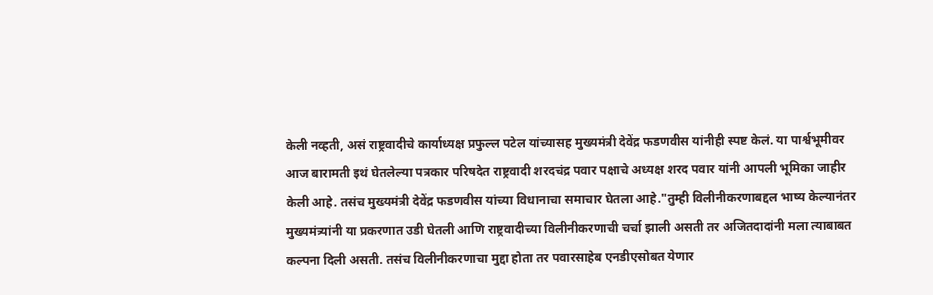केली नव्हती, असं राष्ट्रवादीचे कार्याध्यक्ष प्रफुल्ल पटेल यांच्यासह मुख्यमंत्री देवेंद्र फडणवीस यांनीही स्पष्ट केलं. या पार्श्वभूमीवर आज बारामती इथं घेतलेल्या पत्रकार परिषदेत राष्ट्रवादी शरदचंद्र पवार पक्षाचे अध्यक्ष शरद पवार यांनी आपली भूमिका जाहीर केली आहे. तसंच मुख्यमंत्री देवेंद्र फडणवीस यांच्या विधानाचा समाचार घेतला आहे."तुम्ही विलीनीकरणाबद्दल भाष्य केल्यानंतर मुख्यमंत्र्यांनी या प्रकरणात उडी घेतली आणि राष्ट्रवादीच्या विलीनीकरणाची चर्चा झाली असती तर अजितदादांनी मला त्याबाबत कल्पना दिली असती. तसंच विलीनीकरणाचा मुद्दा होता तर पवारसाहेब एनडीएसोबत येणार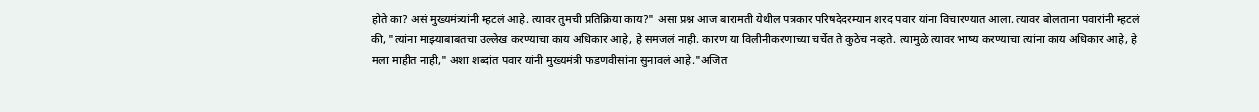होते का? असं मुख्यमंत्र्यांनी म्हटलं आहे. त्यावर तुमची प्रतिक्रिया काय?" असा प्रश्न आज बारामती येथील पत्रकार परिषदेदरम्यान शरद पवार यांना विचारण्यात आला. त्यावर बोलताना पवारांनी म्हटलं की, "त्यांना माझ्याबाबतचा उल्लेख करण्याचा काय अधिकार आहे, हे समजलं नाही. कारण या विलीनीकरणाच्या चर्चेत ते कुठेच नव्हते. त्यामुळे त्यावर भाष्य करण्याचा त्यांना काय अधिकार आहे, हे मला माहीत नाही," अशा शब्दांत पवार यांनी मुख्यमंत्री फडणवीसांना सुनावलं आहे."अजित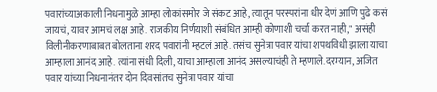पवारांच्याअकाली निधनामुळे आम्हा लोकांसमोर जे संकट आहे, त्यातून परस्परांना धीर देणं आणि पुढे कसं जायचं, यावर आमचं लक्ष आहे. राजकीय निर्णयाशी संबंधित आम्ही कोणाशी चर्चा करत नाही," असंही विलीनीकरणाबाबत बोलताना शरद पवारांनी म्हटलं आहे. तसंच सुनेत्रा पवार यांचा शपथविधी झाला याचा आम्हाला आनंद आहे. त्यांना संधी दिली, याचा आम्हाला आनंद असल्याचंही ते म्हणाले.दरम्यान, अजित पवार यांच्या निधनानंतर दोन दिवसांतच सुनेत्रा पवार यांचा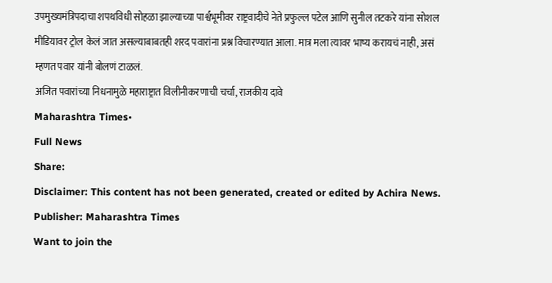उपमुख्यमंत्रिपदाचा शपथविधी सोहळा झाल्याच्या पार्श्वभूमीवर राष्ट्रवादीचे नेते प्रफुल्ल पटेल आणि सुनील तटकरे यांना सोशल मीडियावर ट्रोल केलं जात असल्याबाबतही शरद पवारांना प्रश्न विचारण्यात आला. मात्र मला त्यावर भाष्य करायचं नाही, असं म्हणत पवार यांनी बोलणं टाळलं.
अजित पवारांच्या निधनामुळे महाराष्ट्रात विलीनीकरणाची चर्चा, राजकीय दावे
Maharashtra Times•
Full News
Share:
Disclaimer: This content has not been generated, created or edited by Achira News.
Publisher: Maharashtra Times
Want to join the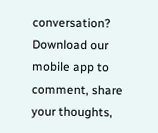conversation?
Download our mobile app to comment, share your thoughts,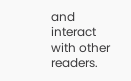and interact with other readers.